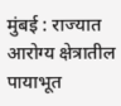मुंबई : राज्यात आरोग्य क्षेत्रातील पायाभूत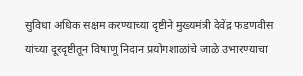सुविधा अधिक सक्षम करण्याच्या दृष्टीने मुख्यमंत्री देवेंद्र फडणवीस यांच्या दूरदृष्टीतून विषाणू निदान प्रयोगशाळांचे जाळे उभारण्याचा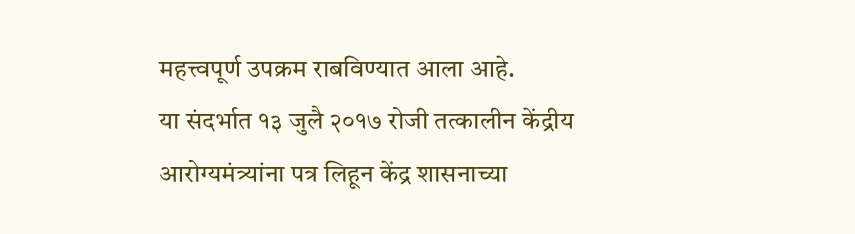महत्त्वपूर्ण उपक्रम राबविण्यात आला आहे.
या संदर्भात १३ जुलै २०१७ रोजी तत्कालीन केंद्रीय आरोग्यमंत्र्यांना पत्र लिहून केंद्र शासनाच्या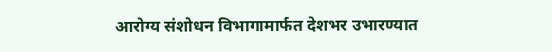आरोग्य संशोधन विभागामार्फत देशभर उभारण्यात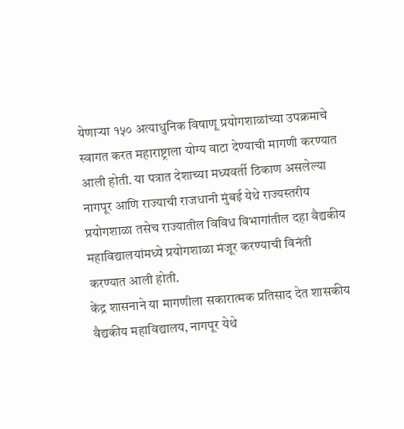येणाऱ्या १५० अत्याधुनिक विषाणू प्रयोगशाळांच्या उपक्रमाचे स्वागत करत महाराष्ट्राला योग्य वाटा देण्याची मागणी करण्यात आली होती. या पत्रात देशाच्या मध्यवर्ती ठिकाण असलेल्या नागपूर आणि राज्याची राजधानी मुंबई येथे राज्यस्तरीय प्रयोगशाळा तसेच राज्यातील विविध विभागांतील दहा वैद्यकीय महाविद्यालयांमध्ये प्रयोगशाळा मंजूर करण्याची विनंती करण्यात आली होती.
केंद्र शासनाने या मागणीला सकारात्मक प्रतिसाद देत शासकीय वैद्यकीय महाविद्यालय, नागपूर येथे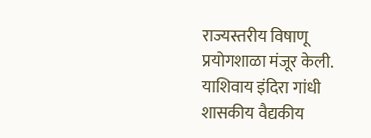राज्यस्तरीय विषाणू प्रयोगशाळा मंजूर केली. याशिवाय इंदिरा गांधी शासकीय वैद्यकीय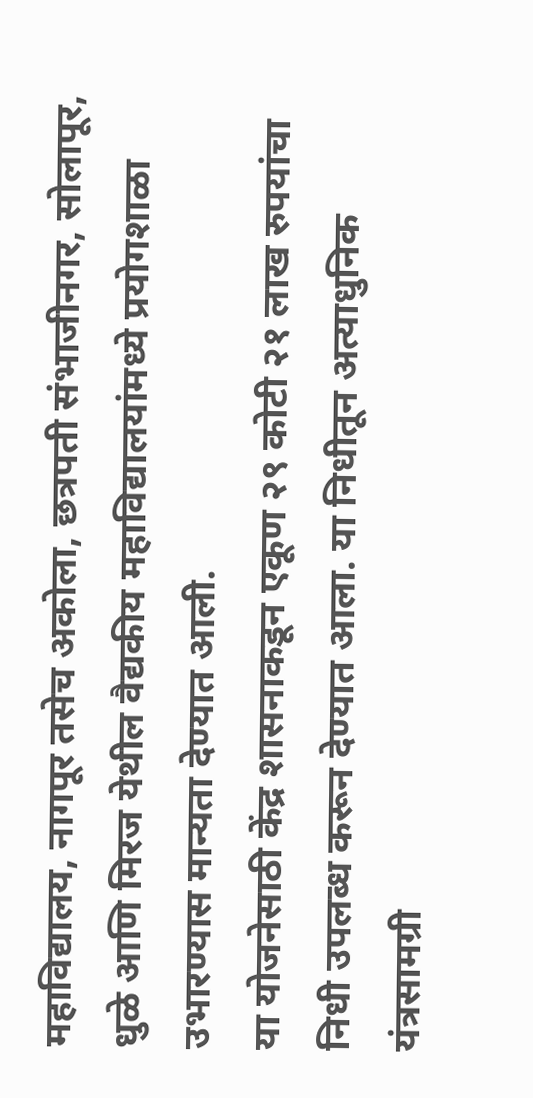महाविद्यालय, नागपूर तसेच अकोला, छत्रपती संभाजीनगर, सोलापूर, धुळे आणि मिरज येथील वैद्यकीय महाविद्यालयांमध्ये प्रयोगशाळा उभारण्यास मान्यता देण्यात आली.
या योजनेसाठी केंद्र शासनाकडून एकूण २९ कोटी २१ लाख रुपयांचा निधी उपलब्ध करून देण्यात आला. या निधीतून अत्याधुनिक यंत्रसामग्री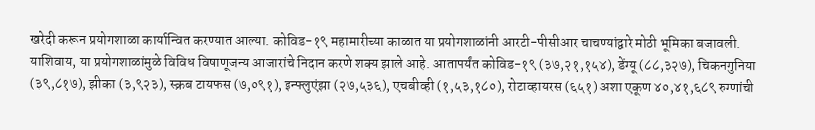खरेदी करून प्रयोगशाळा कार्यान्वित करण्यात आल्या. कोविड-१९ महामारीच्या काळात या प्रयोगशाळांनी आरटी-पीसीआर चाचण्यांद्वारे मोठी भूमिका बजावली.
याशिवाय, या प्रयोगशाळांमुळे विविध विषाणूजन्य आजारांचे निदान करणे शक्य झाले आहे. आतापर्यंत कोविड-१९ (३७,२१,१५४), डेंग्यू (८८,३२७), चिकनगुनिया (३९,८१७), झीका (३,९२३), स्क्रब टायफस (७,०९१), इन्फ्लुएंझा (२७,५३६), एचबीव्ही (१,५३,१८०), रोटाव्हायरस (६५१) अशा एकूण ४०,४१,६८९ रुग्णांची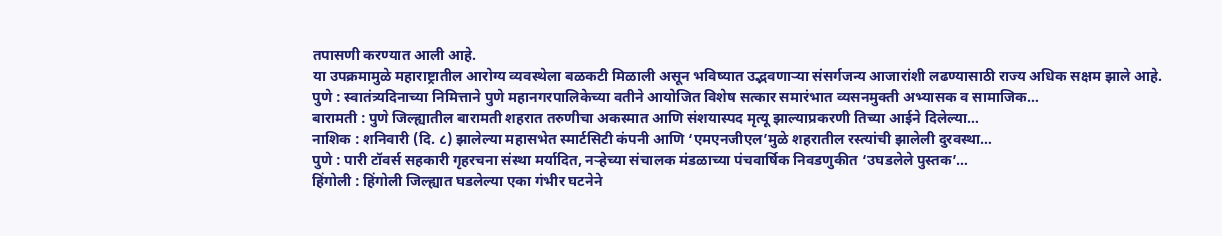तपासणी करण्यात आली आहे.
या उपक्रमामुळे महाराष्ट्रातील आरोग्य व्यवस्थेला बळकटी मिळाली असून भविष्यात उद्भवणाऱ्या संसर्गजन्य आजारांशी लढण्यासाठी राज्य अधिक सक्षम झाले आहे.
पुणे : स्वातंत्र्यदिनाच्या निमित्ताने पुणे महानगरपालिकेच्या वतीने आयोजित विशेष सत्कार समारंभात व्यसनमुक्ती अभ्यासक व सामाजिक…
बारामती : पुणे जिल्ह्यातील बारामती शहरात तरुणीचा अकस्मात आणि संशयास्पद मृत्यू झाल्याप्रकरणी तिच्या आईने दिलेल्या…
नाशिक : शनिवारी (दि. ८) झालेल्या महासभेत स्मार्टसिटी कंपनी आणि ‘एमएनजीएल’मुळे शहरातील रस्त्यांची झालेली दुरवस्था…
पुणे : पारी टॉवर्स सहकारी गृहरचना संस्था मर्यादित, नऱ्हेच्या संचालक मंडळाच्या पंचवार्षिक निवडणुकीत ‘उघडलेले पुस्तक’…
हिंगोली : हिंगोली जिल्ह्यात घडलेल्या एका गंभीर घटनेने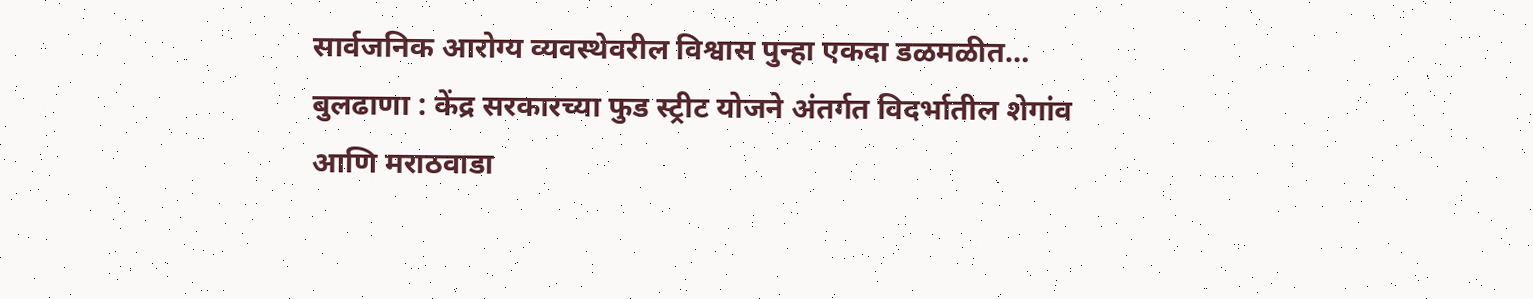सार्वजनिक आरोग्य व्यवस्थेवरील विश्वास पुन्हा एकदा डळमळीत…
बुलढाणा : केंद्र सरकारच्या फुड स्ट्रीट योजने अंतर्गत विदर्भातील शेगांव आणि मराठवाडा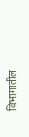विभागातील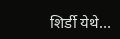शिर्डी येथे…